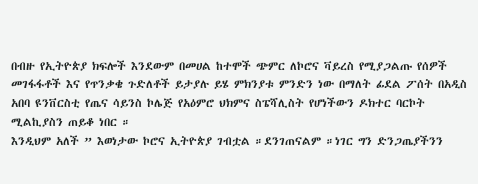በብዙ የኢትዮጵያ ክፍሎች እንደውም በመሀል ከተሞች ጭምር ለኮሮና ቫይረስ የሚያጋልጡ የሰዎች መገፋፋቶች እና የጥንቃቄ ጉድለቶች ይታያሉ ይሄ ምክንያቱ ምንድን ነው በማለት ፊደል ፖሰት በአዲስ አበባ ዩንቨርስቲ የጤና ሳይንስ ኮሌጅ የአዕምሮ ህክምና ስፔሻሊስት የሆነችውን ዶክተር ባርኮት ሚልኪያስን ጠይቆ ነበር ።
እንዲህም አለች ” እወነታው ኮሮና ኢትዮጵያ ገብቷል ።ደንገጠናልም ።ነገር ግን ድንጋጤያችንን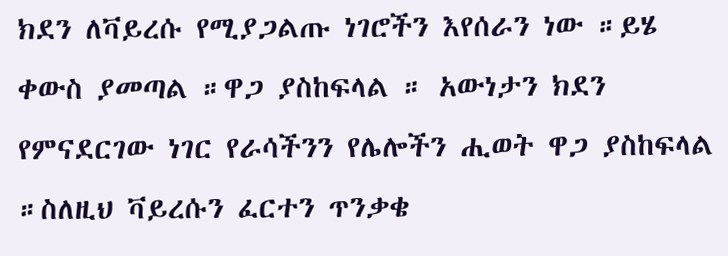ክደን ለቫይረሱ የሚያጋልጡ ነገሮችን እየሰራን ነው ።ይሄ ቀውስ ያመጣል ።ዋጋ ያስከፍላል ። አውነታን ክደን የምናደርገው ነገር የራሳችንን የሌሎችን ሒወት ዋጋ ያስከፍላል ።ስለዚህ ቫይረሱን ፈርተን ጥንቃቄ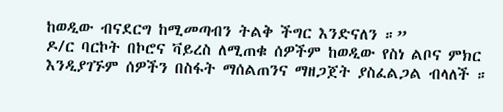ከወዲው ብናደርግ ከሚመጣብን ትልቅ ችግር እንድናለን ።”
ዶ/ር ባርኮት በኮሮና ቫይረስ ለሚጠቁ ሰዎችም ከወዲው የስነ ልቦና ምክር እንዲያገኙም ሰዎችን በስፋት ማሰልጠንና ማዘጋጀት ያስፈልጋል ብላለች ።